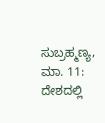ಸುಬ್ರಹ್ಮಣ್ಯ, ಮಾ. 11: ದೇಶದಲ್ಲಿ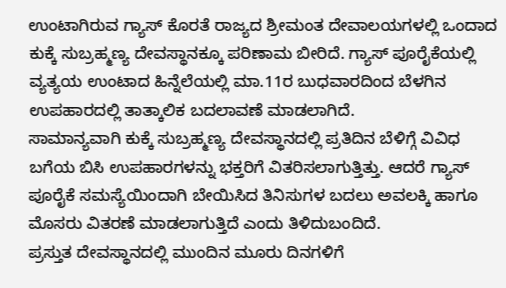ಉಂಟಾಗಿರುವ ಗ್ಯಾಸ್ ಕೊರತೆ ರಾಜ್ಯದ ಶ್ರೀಮಂತ ದೇವಾಲಯಗಳಲ್ಲಿ ಒಂದಾದ ಕುಕ್ಕೆ ಸುಬ್ರಹ್ಮಣ್ಯ ದೇವಸ್ಥಾನಕ್ಕೂ ಪರಿಣಾಮ ಬೀರಿದೆ. ಗ್ಯಾಸ್ ಪೂರೈಕೆಯಲ್ಲಿ ವ್ಯತ್ಯಯ ಉಂಟಾದ ಹಿನ್ನೆಲೆಯಲ್ಲಿ ಮಾ.11ರ ಬುಧವಾರದಿಂದ ಬೆಳಗಿನ ಉಪಹಾರದಲ್ಲಿ ತಾತ್ಕಾಲಿಕ ಬದಲಾವಣೆ ಮಾಡಲಾಗಿದೆ.
ಸಾಮಾನ್ಯವಾಗಿ ಕುಕ್ಕೆ ಸುಬ್ರಹ್ಮಣ್ಯ ದೇವಸ್ಥಾನದಲ್ಲಿ ಪ್ರತಿದಿನ ಬೆಳಿಗ್ಗೆ ವಿವಿಧ ಬಗೆಯ ಬಿಸಿ ಉಪಹಾರಗಳನ್ನು ಭಕ್ತರಿಗೆ ವಿತರಿಸಲಾಗುತ್ತಿತ್ತು. ಆದರೆ ಗ್ಯಾಸ್ ಪೂರೈಕೆ ಸಮಸ್ಯೆಯಿಂದಾಗಿ ಬೇಯಿಸಿದ ತಿನಿಸುಗಳ ಬದಲು ಅವಲಕ್ಕಿ ಹಾಗೂ ಮೊಸರು ವಿತರಣೆ ಮಾಡಲಾಗುತ್ತಿದೆ ಎಂದು ತಿಳಿದುಬಂದಿದೆ.
ಪ್ರಸ್ತುತ ದೇವಸ್ಥಾನದಲ್ಲಿ ಮುಂದಿನ ಮೂರು ದಿನಗಳಿಗೆ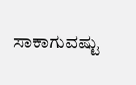ಸಾಕಾಗುವಷ್ಟು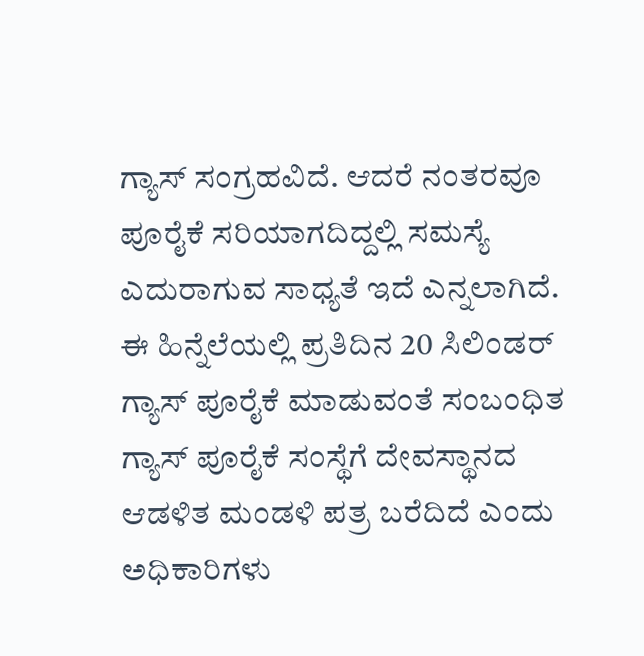ಗ್ಯಾಸ್ ಸಂಗ್ರಹವಿದೆ. ಆದರೆ ನಂತರವೂ ಪೂರೈಕೆ ಸರಿಯಾಗದಿದ್ದಲ್ಲಿ ಸಮಸ್ಯೆ ಎದುರಾಗುವ ಸಾಧ್ಯತೆ ಇದೆ ಎನ್ನಲಾಗಿದೆ. ಈ ಹಿನ್ನೆಲೆಯಲ್ಲಿ ಪ್ರತಿದಿನ 20 ಸಿಲಿಂಡರ್ ಗ್ಯಾಸ್ ಪೂರೈಕೆ ಮಾಡುವಂತೆ ಸಂಬಂಧಿತ ಗ್ಯಾಸ್ ಪೂರೈಕೆ ಸಂಸ್ಥೆಗೆ ದೇವಸ್ಥಾನದ ಆಡಳಿತ ಮಂಡಳಿ ಪತ್ರ ಬರೆದಿದೆ ಎಂದು ಅಧಿಕಾರಿಗಳು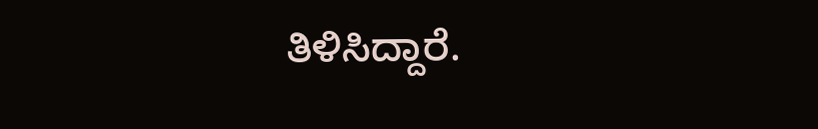ತಿಳಿಸಿದ್ದಾರೆ.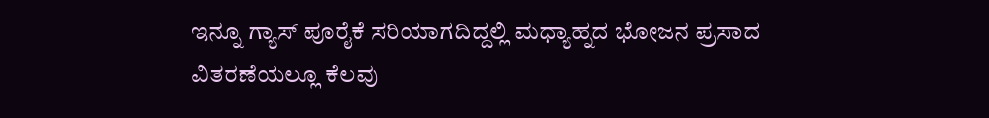ಇನ್ನೂ ಗ್ಯಾಸ್ ಪೂರೈಕೆ ಸರಿಯಾಗದಿದ್ದಲ್ಲಿ ಮಧ್ಯಾಹ್ನದ ಭೋಜನ ಪ್ರಸಾದ ವಿತರಣೆಯಲ್ಲೂ ಕೆಲವು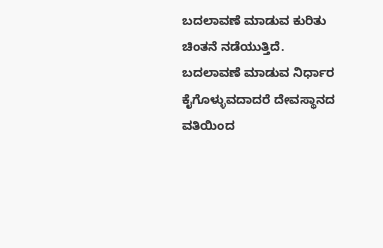ಬದಲಾವಣೆ ಮಾಡುವ ಕುರಿತು ಚಿಂತನೆ ನಡೆಯುತ್ತಿದೆ. ಬದಲಾವಣೆ ಮಾಡುವ ನಿರ್ಧಾರ ಕೈಗೊಳ್ಳುವದಾದರೆ ದೇವಸ್ಥಾನದ ವತಿಯಿಂದ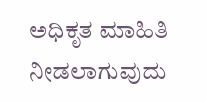ಅಧಿಕೃತ ಮಾಹಿತಿ ನೀಡಲಾಗುವುದು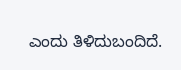ಎಂದು ತಿಳಿದುಬಂದಿದೆ.